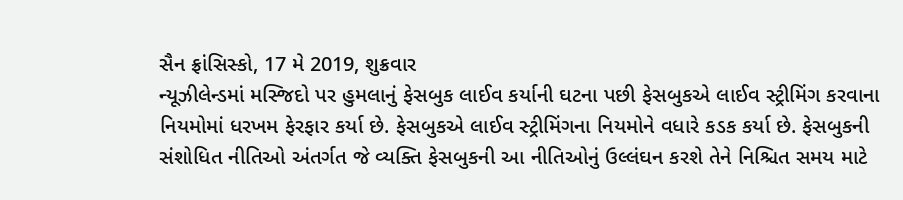સૈન ફ્રાંસિસ્કો, 17 મે 2019, શુક્રવાર
ન્યૂઝીલેન્ડમાં મસ્જિદો પર હુમલાનું ફેસબુક લાઈવ કર્યાની ઘટના પછી ફેસબુકએ લાઈવ સ્ટ્રીમિંગ કરવાના નિયમોમાં ધરખમ ફેરફાર કર્યા છે. ફેસબુકએ લાઈવ સ્ટ્રીમિંગના નિયમોને વધારે કડક કર્યા છે. ફેસબુકની સંશોધિત નીતિઓ અંતર્ગત જે વ્યક્તિ ફેસબુકની આ નીતિઓનું ઉલ્લંઘન કરશે તેને નિશ્ચિત સમય માટે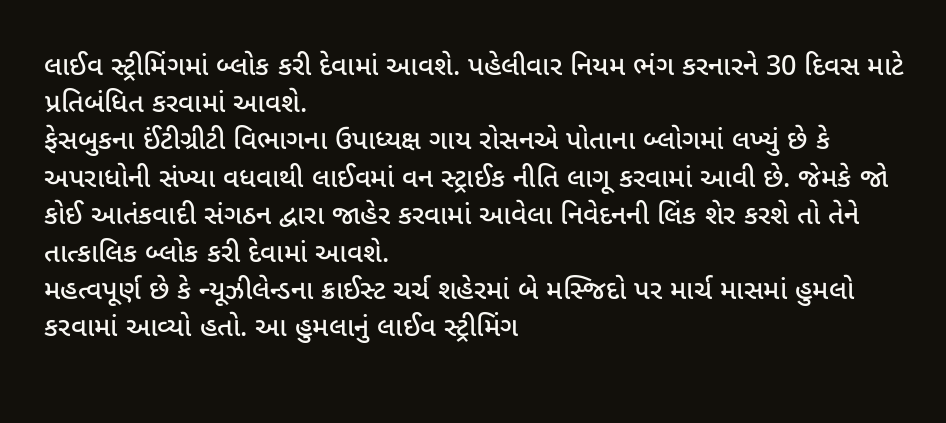લાઈવ સ્ટ્રીમિંગમાં બ્લોક કરી દેવામાં આવશે. પહેલીવાર નિયમ ભંગ કરનારને 30 દિવસ માટે પ્રતિબંધિત કરવામાં આવશે.
ફેસબુકના ઈંટીગ્રીટી વિભાગના ઉપાધ્યક્ષ ગાય રોસનએ પોતાના બ્લોગમાં લખ્યું છે કે અપરાધોની સંખ્યા વધવાથી લાઈવમાં વન સ્ટ્રાઈક નીતિ લાગૂ કરવામાં આવી છે. જેમકે જો કોઈ આતંકવાદી સંગઠન દ્વારા જાહેર કરવામાં આવેલા નિવેદનની લિંક શેર કરશે તો તેને તાત્કાલિક બ્લોક કરી દેવામાં આવશે.
મહત્વપૂર્ણ છે કે ન્યૂઝીલેન્ડના ક્રાઈસ્ટ ચર્ચ શહેરમાં બે મસ્જિદો પર માર્ચ માસમાં હુમલો કરવામાં આવ્યો હતો. આ હુમલાનું લાઈવ સ્ટ્રીમિંગ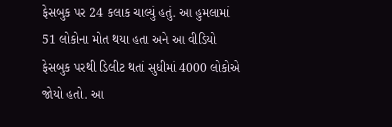ફેસબુક પર 24 કલાક ચાલ્યું હતું. આ હુમલામાં 51 લોકોના મોત થયા હતા અને આ વીડિયો ફેસબુક પરથી ડિલીટ થતાં સુધીમાં 4000 લોકોએ જોયો હતો. આ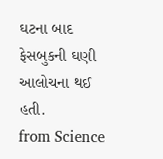ઘટના બાદ ફેસબુકની ઘણી આલોચના થઈ હતી.
from Science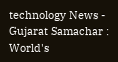technology News - Gujarat Samachar : World's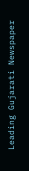Leading Gujarati Newspaper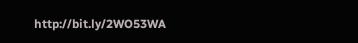http://bit.ly/2WO53WA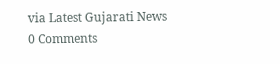via Latest Gujarati News
0 Comments